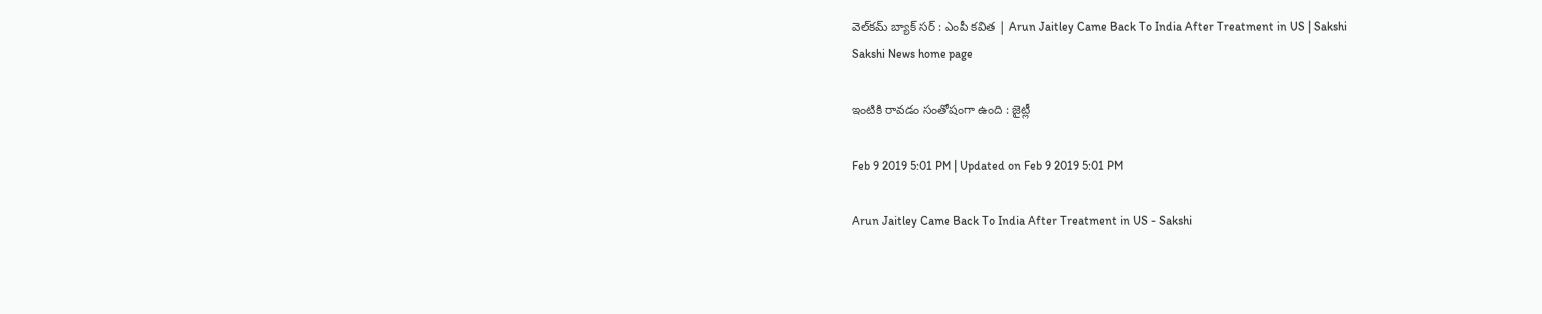వెల్‌కమ్‌ బ్యాక్‌ సర్‌ : ఎంపీ కవిత | Arun Jaitley Came Back To India After Treatment in US | Sakshi
Sakshi News home page

ఇంటికి రావడం సంతోషంగా ఉంది : జైట్లీ

Feb 9 2019 5:01 PM | Updated on Feb 9 2019 5:01 PM

Arun Jaitley Came Back To India After Treatment in US - Sakshi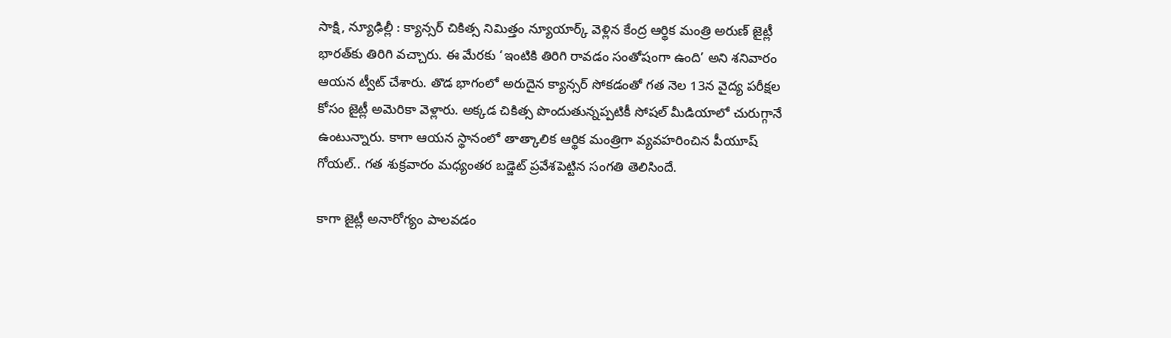సాక్షి, న్యూఢిల్లీ : క్యాన్సర్‌ చికిత్స నిమిత్తం న్యూయార్క్‌ వెళ్లిన కేంద్ర ఆర్థిక మంత్రి అరుణ్‌ జైట్లీ భారత్‌కు తిరిగి వచ్చారు. ఈ మేరకు ‘ఇంటికి తిరిగి రావడం సంతోషంగా ఉంది’ అని శనివారం ఆయన ట్వీట్‌ చేశారు. తొడ భాగంలో అరుదైన క్యాన్సర్‌ సోకడంతో గత నెల 13న వైద్య పరీక్షల కోసం జైట్లీ అమెరికా వెళ్లారు. అక్కడ చికిత్స పొందుతున్నప్పటికీ సోషల్‌ మీడియాలో చురుగ్గానే ఉంటున్నారు. కాగా ఆయన స్థానంలో తాత్కాలిక ఆర్థిక మంత్రిగా వ్యవహరించిన పీయూష్‌ గోయల్‌.. గత శుక్రవారం మధ్యంతర బడ్జెట్‌ ప్రవేశపెట్టిన సంగతి తెలిసిందే.

కాగా జైట్లీ అనారోగ్యం పాలవడం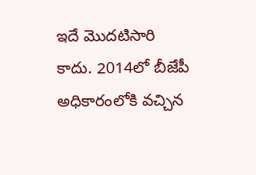ఇదే మొదటిసారి కాదు. 2014లో బీజేపీ అధికారంలోకి వచ్చిన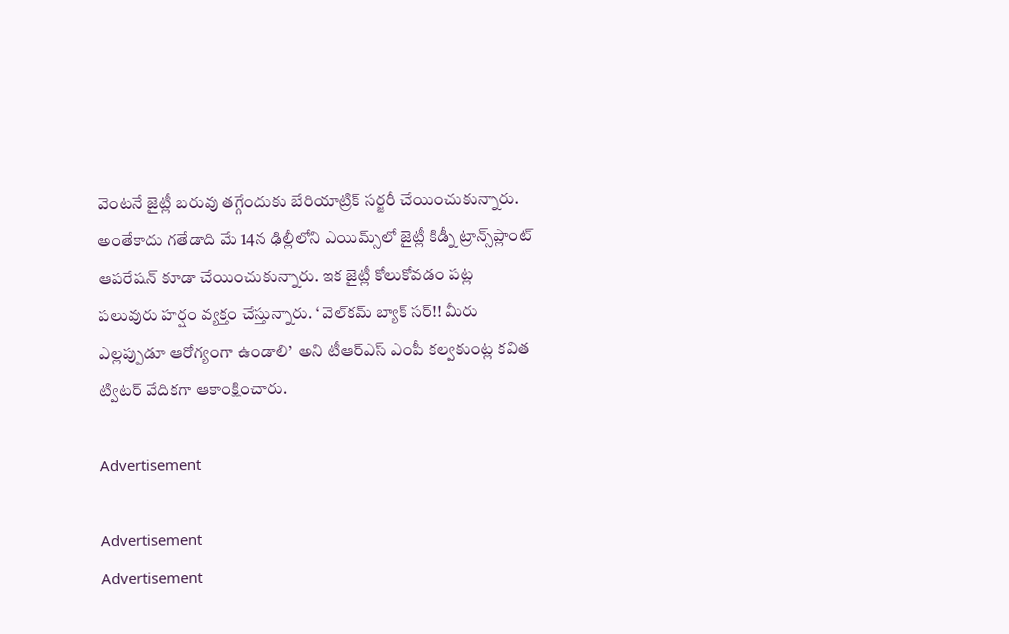వెంటనే జైట్లీ బరువు తగ్గేందుకు బేరియాట్రిక్‌ సర్జరీ చేయించుకున్నారు. అంతేకాదు గతేడాది మే 14న ఢిల్లీలోని ఎయిమ్స్‌లో జైట్లీ కిడ్నీ ట్రాన్స్‌ప్లాంట్‌ ఆపరేషన్‌ కూడా చేయించుకున్నారు. ఇక జైట్లీ కోలుకోవడం పట్ల పలువురు హర్షం వ్యక్తం చేస్తున్నారు. ‘ వెల్‌కమ్‌ బ్యాక్‌ సర్‌!! మీరు ఎల్లప్పుడూ ఆరోగ్యంగా ఉండాలి’  అని టీఆర్‌ఎస్‌ ఎంపీ కల్వకుంట్ల కవిత ట్విటర్‌ వేదికగా ఆకాంక్షించారు.

Advertisement

Advertisement
Advertisement